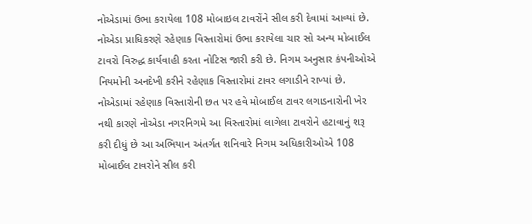નોએડામાં ઉભા કરાયેલા 108 મોબાઇલ ટાવરોંને સીલ કરી દેવામાં આવ્યાં છે. નોએડા પ્રાધિકરણે રહેણાક વિસ્તારોમાં ઉભા કરાયેલા ચાર સો અન્ય મોબાઈલ ટાવરો વિરુદ્ધ કાર્યવાહી કરતા નોટિસ જારી કરી છે. નિગમ અનુસાર કંપનીઓએ નિયમોની અનદેખી કરીને રહેણાક વિસ્તારોમાં ટાવર લગાડીને રાખ્યાં છે.
નોએડામાં રહેણાક વિસ્તારોની છત પર હવે મોબાઈલ ટાવર લગાડનારોની ખેર નથી કારણે નોએડા નગરનિગમે આ વિસ્તારોમાં લાગેલા ટાવરોને હટાવાનું શરૂ કરી દીધું છે આ અભિયાન અંતર્ગત શનિવારે નિગમ અધિકારીઓએ 108 મોબાઈલ ટાવરોને સીલ કરી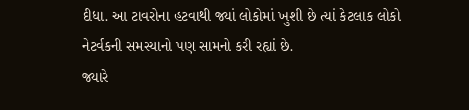દીધા. આ ટાવરોના હટવાથી જ્યાં લોકોમાં ખુશી છે ત્યાં કેટલાક લોકો નેટર્વકની સમસ્યાનો પણ સામનો કરી રહ્યાં છે.
જ્યારે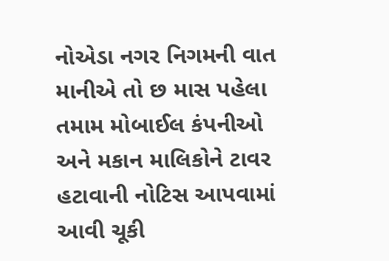નોએડા નગર નિગમની વાત માનીએ તો છ માસ પહેલા તમામ મોબાઈલ કંપનીઓ અને મકાન માલિકોને ટાવર હટાવાની નોટિસ આપવામાં આવી ચૂકી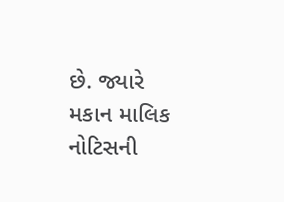છે. જ્યારે મકાન માલિક નોટિસની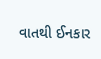વાતથી ઈનકાર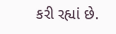કરી રહ્યાં છે.